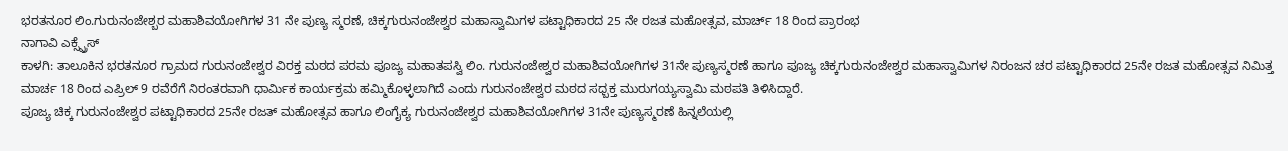ಭರತನೂರ ಲಿಂ.ಗುರುನಂಜೇಶ್ಬರ ಮಹಾಶಿವಯೋಗಿಗಳ 31 ನೇ ಪುಣ್ಯ ಸ್ಮರಣೆ, ಚಿಕ್ಕಗುರುನಂಜೇಶ್ವರ ಮಹಾಸ್ವಾಮಿಗಳ ಪಟ್ಟಾಧಿಕಾರದ 25 ನೇ ರಜತ ಮಹೋತ್ಸವ, ಮಾರ್ಚ್ 18 ರಿಂದ ಪ್ರಾರಂಭ
ನಾಗಾವಿ ಎಕ್ಸ್ಪ್ರೆಸ್
ಕಾಳಗಿ: ತಾಲೂಕಿನ ಭರತನೂರ ಗ್ರಾಮದ ಗುರುನಂಜೇಶ್ವರ ವಿರಕ್ತ ಮಠದ ಪರಮ ಪೂಜ್ಯ ಮಹಾತಪಸ್ವಿ ಲಿಂ. ಗುರುನಂಜೇಶ್ವರ ಮಹಾಶಿವಯೋಗಿಗಳ 31ನೇ ಪುಣ್ಯಸ್ಮರಣೆ ಹಾಗೂ ಪೂಜ್ಯ ಚಿಕ್ಕಗುರುನಂಜೇಶ್ವರ ಮಹಾಸ್ವಾಮಿಗಳ ನಿರಂಜನ ಚರ ಪಟ್ಟಾಧಿಕಾರದ 25ನೇ ರಜತ ಮಹೋತ್ಸವ ನಿಮಿತ್ತ ಮಾರ್ಚ 18 ರಿಂದ ಎಪ್ರಿಲ್ 9 ರವೆರೆಗೆ ನಿರಂತರವಾಗಿ ಧಾರ್ಮಿಕ ಕಾರ್ಯಕ್ರಮ ಹಮ್ಮಿಕೊಳ್ಳಲಾಗಿದೆ ಎಂದು ಗುರುನಂಜೇಶ್ವರ ಮಠದ ಸಧ್ಬಕ್ತ ಮುರುಗಯ್ಯಸ್ವಾಮಿ ಮಠಪತಿ ತಿಳಿಸಿದ್ದಾರೆ.
ಪೂಜ್ಯ ಚಿಕ್ಕ ಗುರುನಂಜೇಶ್ವರ ಪಟ್ಟಾಧಿಕಾರದ 25ನೇ ರಜತ್ ಮಹೋತ್ಸವ ಹಾಗೂ ಲಿಂಗೈಕ್ಯ ಗುರುನಂಜೇಶ್ವರ ಮಹಾಶಿವಯೋಗಿಗಳ 31ನೇ ಪುಣ್ಯಸ್ಮರಣೆ ಹಿನ್ನಲೆಯಲ್ಲಿ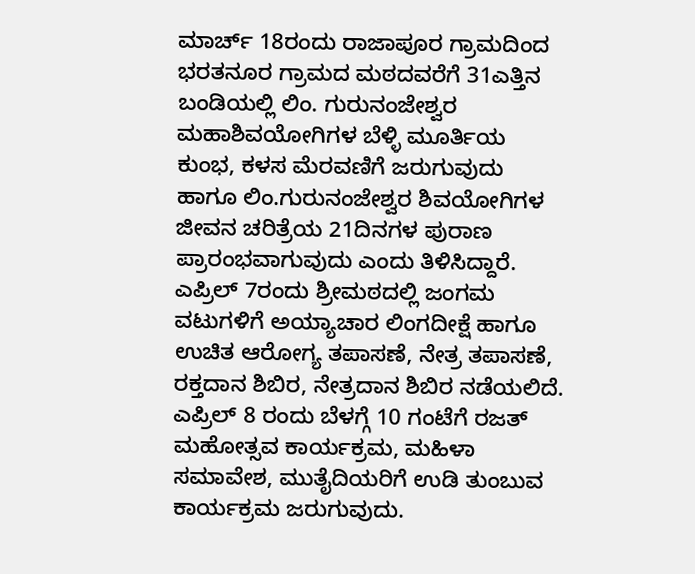ಮಾರ್ಚ್ 18ರಂದು ರಾಜಾಪೂರ ಗ್ರಾಮದಿಂದ ಭರತನೂರ ಗ್ರಾಮದ ಮಠದವರೆಗೆ 31ಎತ್ತಿನ ಬಂಡಿಯಲ್ಲಿ ಲಿಂ. ಗುರುನಂಜೇಶ್ವರ ಮಹಾಶಿವಯೋಗಿಗಳ ಬೆಳ್ಳಿ ಮೂರ್ತಿಯ ಕುಂಭ, ಕಳಸ ಮೆರವಣಿಗೆ ಜರುಗುವುದು ಹಾಗೂ ಲಿಂ.ಗುರುನಂಜೇಶ್ವರ ಶಿವಯೋಗಿಗಳ ಜೀವನ ಚರಿತ್ರೆಯ 21ದಿನಗಳ ಪುರಾಣ ಪ್ರಾರಂಭವಾಗುವುದು ಎಂದು ತಿಳಿಸಿದ್ದಾರೆ.
ಎಪ್ರಿಲ್ 7ರಂದು ಶ್ರೀಮಠದಲ್ಲಿ ಜಂಗಮ ವಟುಗಳಿಗೆ ಅಯ್ಯಾಚಾರ ಲಿಂಗದೀಕ್ಷೆ ಹಾಗೂ ಉಚಿತ ಆರೋಗ್ಯ ತಪಾಸಣೆ, ನೇತ್ರ ತಪಾಸಣೆ, ರಕ್ತದಾನ ಶಿಬಿರ, ನೇತ್ರದಾನ ಶಿಬಿರ ನಡೆಯಲಿದೆ.
ಎಪ್ರಿಲ್ 8 ರಂದು ಬೆಳಗ್ಗೆ 10 ಗಂಟೆಗೆ ರಜತ್ ಮಹೋತ್ಸವ ಕಾರ್ಯಕ್ರಮ, ಮಹಿಳಾ ಸಮಾವೇಶ, ಮುತೈದಿಯರಿಗೆ ಉಡಿ ತುಂಬುವ ಕಾರ್ಯಕ್ರಮ ಜರುಗುವುದು.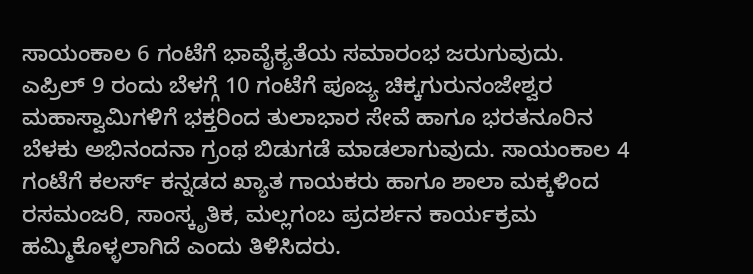ಸಾಯಂಕಾಲ 6 ಗಂಟೆಗೆ ಭಾವೈಕ್ಯತೆಯ ಸಮಾರಂಭ ಜರುಗುವುದು.
ಎಪ್ರಿಲ್ 9 ರಂದು ಬೆಳಗ್ಗೆ 10 ಗಂಟೆಗೆ ಪೂಜ್ಯ ಚಿಕ್ಕಗುರುನಂಜೇಶ್ವರ ಮಹಾಸ್ವಾಮಿಗಳಿಗೆ ಭಕ್ತರಿಂದ ತುಲಾಭಾರ ಸೇವೆ ಹಾಗೂ ಭರತನೂರಿನ ಬೆಳಕು ಅಭಿನಂದನಾ ಗ್ರಂಥ ಬಿಡುಗಡೆ ಮಾಡಲಾಗುವುದು. ಸಾಯಂಕಾಲ 4 ಗಂಟೆಗೆ ಕಲರ್ಸ್ ಕನ್ನಡದ ಖ್ಯಾತ ಗಾಯಕರು ಹಾಗೂ ಶಾಲಾ ಮಕ್ಕಳಿಂದ ರಸಮಂಜರಿ, ಸಾಂಸ್ಕೃತಿಕ, ಮಲ್ಲಗಂಬ ಪ್ರದರ್ಶನ ಕಾರ್ಯಕ್ರಮ ಹಮ್ಮಿಕೊಳ್ಳಲಾಗಿದೆ ಎಂದು ತಿಳಿಸಿದರು.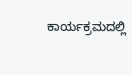ಕಾರ್ಯಕ್ರಮದಲ್ಲಿ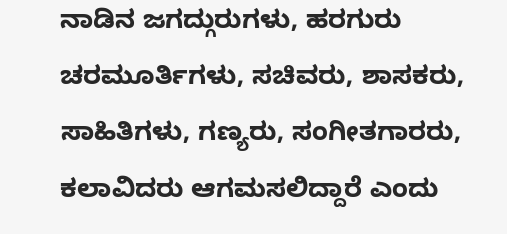ನಾಡಿನ ಜಗದ್ಗುರುಗಳು, ಹರಗುರು ಚರಮೂರ್ತಿಗಳು, ಸಚಿವರು, ಶಾಸಕರು, ಸಾಹಿತಿಗಳು, ಗಣ್ಯರು, ಸಂಗೀತಗಾರರು, ಕಲಾವಿದರು ಆಗಮಸಲಿದ್ದಾರೆ ಎಂದು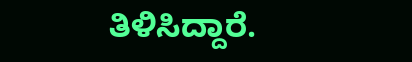ತಿಳಿಸಿದ್ದಾರೆ.